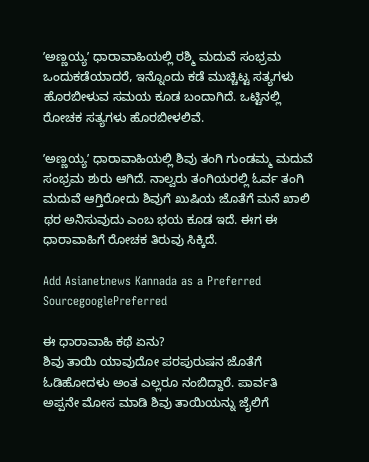ʼಅಣ್ಣಯ್ಯʼ ಧಾರಾವಾಹಿಯಲ್ಲಿ ರಶ್ಮಿ ಮದುವೆ ಸಂಭ್ರಮ ಒಂದುಕಡೆಯಾದರೆ, ಇನ್ನೊಂದು ಕಡೆ ಮುಚ್ಚಿಟ್ಟ ಸತ್ಯಗಳು ಹೊರಬೀಳುವ ಸಮಯ ಕೂಡ ಬಂದಾಗಿದೆ. ಒಟ್ಟಿನಲ್ಲಿ ರೋಚಕ ಸತ್ಯಗಳು ಹೊರಬೀಳಲಿವೆ.

ʼಅಣ್ಣಯ್ಯʼ ಧಾರಾವಾಹಿಯಲ್ಲಿ ಶಿವು ತಂಗಿ ಗುಂಡಮ್ಮ ಮದುವೆ ಸಂಭ್ರಮ ಶುರು ಆಗಿದೆ. ನಾಲ್ವರು ತಂಗಿಯರಲ್ಲಿ ಓರ್ವ ತಂಗಿ ಮದುವೆ ಆಗ್ತಿರೋದು ಶಿವುಗೆ ಖುಷಿಯ ಜೊತೆಗೆ ಮನೆ ಖಾಲಿ ಥರ ಅನಿಸುವುದು ಎಂಬ ಭಯ ಕೂಡ ಇದೆ. ಈಗ ಈ ಧಾರಾವಾಹಿಗೆ ರೋಚಕ ತಿರುವು ಸಿಕ್ಕಿದೆ.

Add Asianetnews Kannada as a Preferred SourcegooglePreferred

ಈ ಧಾರಾವಾಹಿ ಕಥೆ ಏನು?
ಶಿವು ತಾಯಿ ಯಾವುದೋ ಪರಪುರುಷನ ಜೊತೆಗೆ ಓಡಿಹೋದಳು ಅಂತ ಎಲ್ಲರೂ ನಂಬಿದ್ದಾರೆ. ಪಾರ್ವತಿ ಅಪ್ಪನೇ ಮೋಸ ಮಾಡಿ ಶಿವು ತಾಯಿಯನ್ನು ಜೈಲಿಗೆ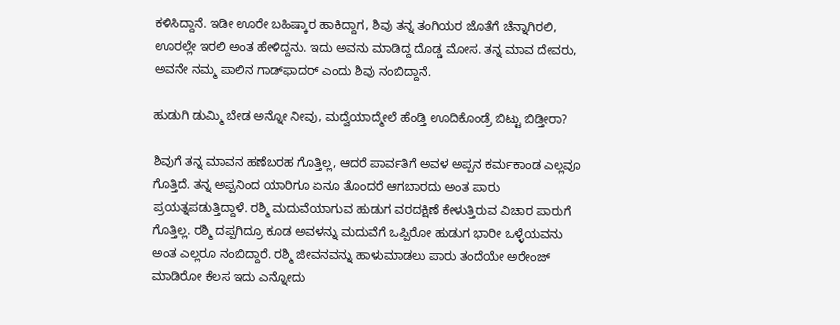ಕಳಿಸಿದ್ದಾನೆ. ಇಡೀ ಊರೇ ಬಹಿಷ್ಕಾರ ಹಾಕಿದ್ದಾಗ, ಶಿವು ತನ್ನ ತಂಗಿಯರ ಜೊತೆಗೆ ಚೆನ್ನಾಗಿರಲಿ, ಊರಲ್ಲೇ ಇರಲಿ ಅಂತ ಹೇಳಿದ್ದನು. ಇದು ಅವನು ಮಾಡಿದ್ದ ದೊಡ್ಡ ಮೋಸ. ತನ್ನ ಮಾವ ದೇವರು, ಅವನೇ ನಮ್ಮ ಪಾಲಿನ ಗಾಡ್‌ಫಾದರ್‌ ಎಂದು ಶಿವು ನಂಬಿದ್ದಾನೆ.

ಹುಡುಗಿ ಡುಮ್ಮಿ ಬೇಡ ಅನ್ನೋ ನೀವು, ಮದ್ವೆಯಾದ್ಮೇಲೆ ಹೆಂಡ್ತಿ ಊದಿಕೊಂಡ್ರೆ ಬಿಟ್ಟು ಬಿಡ್ತೀರಾ?

ಶಿವುಗೆ ತನ್ನ ಮಾವನ ಹಣೆಬರಹ ಗೊತ್ತಿಲ್ಲ, ಆದರೆ ಪಾರ್ವತಿಗೆ ಅವಳ ಅಪ್ಪನ ಕರ್ಮಕಾಂಡ ಎಲ್ಲವೂ ಗೊತ್ತಿದೆ. ತನ್ನ ಅಪ್ಪನಿಂದ ಯಾರಿಗೂ ಏನೂ ತೊಂದರೆ ಆಗಬಾರದು ಅಂತ ಪಾರು ಪ್ರಯತ್ನಪಡುತ್ತಿದ್ದಾಳೆ. ರಶ್ಮಿ ಮದುವೆಯಾಗುವ ಹುಡುಗ ವರದಕ್ಷಿಣೆ ಕೇಳುತ್ತಿರುವ ವಿಚಾರ ಪಾರುಗೆ ಗೊತ್ತಿಲ್ಲ. ರಶ್ಮಿ ದಪ್ಪಗಿದ್ರೂ ಕೂಡ ಅವಳನ್ನು ಮದುವೆಗೆ ಒಪ್ಪಿರೋ ಹುಡುಗ ಭಾರೀ ಒಳ್ಳೆಯವನು ಅಂತ ಎಲ್ಲರೂ ನಂಬಿದ್ದಾರೆ. ರಶ್ಮಿ ಜೀವನವನ್ನು ಹಾಳುಮಾಡಲು ಪಾರು ತಂದೆಯೇ ಅರೇಂಜ್‌ ಮಾಡಿರೋ ಕೆಲಸ ಇದು ಎನ್ನೋದು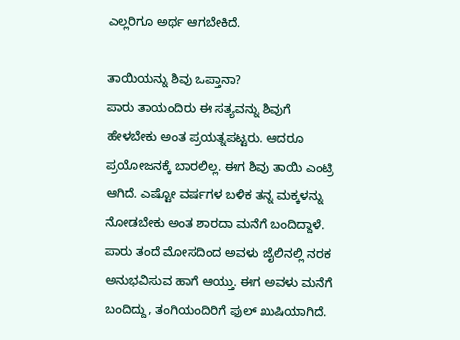ಎಲ್ಲರಿಗೂ ಅರ್ಥ ಆಗಬೇಕಿದೆ.

ತಾಯಿಯನ್ನು ಶಿವು ಒಪ್ತಾನಾ?
ಪಾರು ತಾಯಂದಿರು ಈ ಸತ್ಯವನ್ನು ಶಿವುಗೆ ಹೇಳಬೇಕು ಅಂತ ಪ್ರಯತ್ನಪಟ್ಟರು. ಆದರೂ ಪ್ರಯೋಜನಕ್ಕೆ ಬಾರಲಿಲ್ಲ. ಈಗ ಶಿವು ತಾಯಿ ಎಂಟ್ರಿ ಆಗಿದೆ. ಎಷ್ಟೋ ವರ್ಷಗಳ ಬಳಿಕ ತನ್ನ ಮಕ್ಕಳನ್ನು ನೋಡಬೇಕು ಅಂತ ಶಾರದಾ ಮನೆಗೆ ಬಂದಿದ್ದಾಳೆ. ಪಾರು ತಂದೆ ಮೋಸದಿಂದ ಅವಳು ಜೈಲಿನಲ್ಲಿ ನರಕ ಅನುಭವಿಸುವ ಹಾಗೆ ಆಯ್ತು. ಈಗ ಅವಳು ಮನೆಗೆ ಬಂದಿದ್ದು, ತಂಗಿಯಂದಿರಿಗೆ ಫುಲ್‌ ಖುಷಿಯಾಗಿದೆ.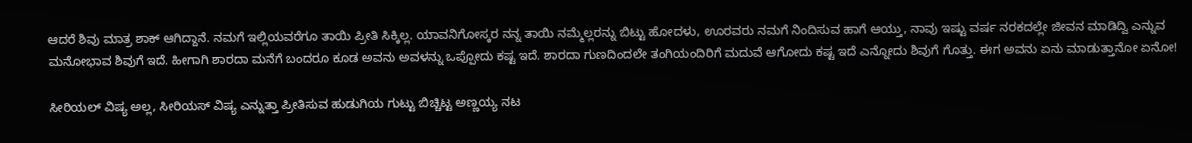ಆದರೆ ಶಿವು ಮಾತ್ರ ಶಾಕ್‌ ಆಗಿದ್ದಾನೆ. ನಮಗೆ ಇಲ್ಲಿಯವರೆಗೂ ತಾಯಿ ಪ್ರೀತಿ ಸಿಕ್ಕಿಲ್ಲ. ಯಾವನಿಗೋಸ್ಕರ ನನ್ನ ತಾಯಿ ನಮ್ಮೆಲ್ಲರನ್ನು ಬಿಟ್ಟು ಹೋದಳು, ಊರವರು ನಮಗೆ ನಿಂದಿಸುವ ಹಾಗೆ ಆಯ್ತು, ನಾವು ಇಷ್ಟು ವರ್ಷ ನರಕದಲ್ಲೇ ಜೀವನ ಮಾಡಿದ್ವಿ ಎನ್ನುವ ಮನೋಭಾವ ಶಿವುಗೆ ಇದೆ. ಹೀಗಾಗಿ ಶಾರದಾ ಮನೆಗೆ ಬಂದರೂ ಕೂಡ ಅವನು ಅವಳನ್ನು ಒಪ್ಪೋದು ಕಷ್ಟ ಇದೆ. ಶಾರದಾ ಗುಣದಿಂದಲೇ ತಂಗಿಯಂದಿರಿಗೆ ಮದುವೆ ಆಗೋದು ಕಷ್ಟ ಇದೆ ಎನ್ನೋದು ಶಿವುಗೆ ಗೊತ್ತು. ಈಗ ಅವನು ಏನು ಮಾಡುತ್ತಾನೋ ಏನೋ!

ಸೀರಿಯಲ್ ವಿಷ್ಯ ಅಲ್ಲ, ಸೀರಿಯಸ್ ವಿಷ್ಯ ಎನ್ನುತ್ತಾ ಪ್ರೀತಿಸುವ ಹುಡುಗಿಯ ಗುಟ್ಟು ಬಿಚ್ಚಿಟ್ಟ ಅಣ್ಣಯ್ಯ ನಟ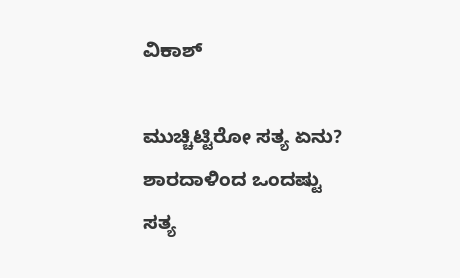ವಿಕಾಶ್

ಮುಚ್ಚಿಟ್ಟಿರೋ ಸತ್ಯ ಏನು?
ಶಾರದಾಳಿಂದ ಒಂದಷ್ಟು ಸತ್ಯ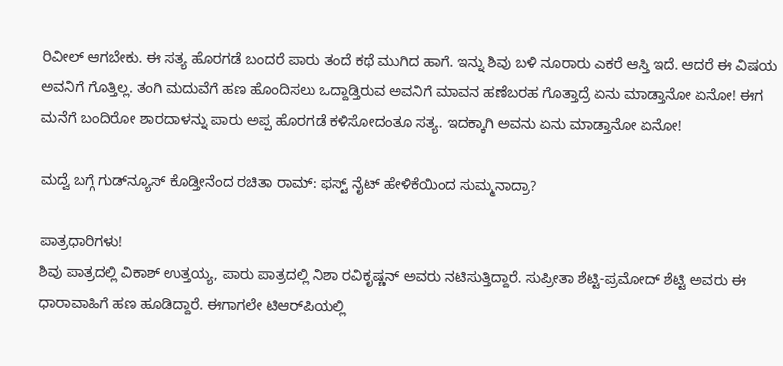ರಿವೀಲ್‌ ಆಗಬೇಕು. ಈ ಸತ್ಯ ಹೊರಗಡೆ ಬಂದರೆ ಪಾರು ತಂದೆ ಕಥೆ ಮುಗಿದ ಹಾಗೆ. ಇನ್ನು ಶಿವು ಬಳಿ ನೂರಾರು ಎಕರೆ ಆಸ್ತಿ ಇದೆ. ಆದರೆ ಈ ವಿಷಯ ಅವನಿಗೆ ಗೊತ್ತಿಲ್ಲ. ತಂಗಿ ಮದುವೆಗೆ ಹಣ ಹೊಂದಿಸಲು ಒದ್ದಾಡ್ತಿರುವ ಅವನಿಗೆ ಮಾವನ ಹಣೆಬರಹ ಗೊತ್ತಾದ್ರೆ ಏನು ಮಾಡ್ತಾನೋ ಏನೋ! ಈಗ ಮನೆಗೆ ಬಂದಿರೋ ಶಾರದಾಳನ್ನು ಪಾರು ಅಪ್ಪ ಹೊರಗಡೆ ಕಳಿಸೋದಂತೂ ಸತ್ಯ. ಇದಕ್ಕಾಗಿ ಅವನು ಏನು ಮಾಡ್ತಾನೋ ಏನೋ!

ಮದ್ವೆ ಬಗ್ಗೆ ಗುಡ್‌ನ್ಯೂಸ್ ಕೊಡ್ತೀನೆಂದ ರಚಿತಾ ರಾಮ್: ಫಸ್ಟ್ ನೈಟ್ ಹೇಳಿಕೆಯಿಂದ ಸುಮ್ಮನಾದ್ರಾ?

ಪಾತ್ರಧಾರಿಗಳು!
ಶಿವು ಪಾತ್ರದಲ್ಲಿ ವಿಕಾಶ್‌ ಉತ್ತಯ್ಯ, ಪಾರು ಪಾತ್ರದಲ್ಲಿ ನಿಶಾ ರವಿಕೃಷ್ಣನ್‌ ಅವರು ನಟಿಸುತ್ತಿದ್ದಾರೆ. ಸುಪ್ರೀತಾ ಶೆಟ್ಟಿ-ಪ್ರಮೋದ್‌ ಶೆಟ್ಟಿ ಅವರು ಈ ಧಾರಾವಾಹಿಗೆ ಹಣ ಹೂಡಿದ್ದಾರೆ. ಈಗಾಗಲೇ ಟಿಆರ್‌ಪಿಯಲ್ಲಿ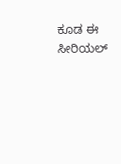ಕೂಡ ಈ ಸೀರಿಯಲ್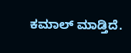ಕಮಾಲ್‌ ಮಾಡ್ತಿದೆ.